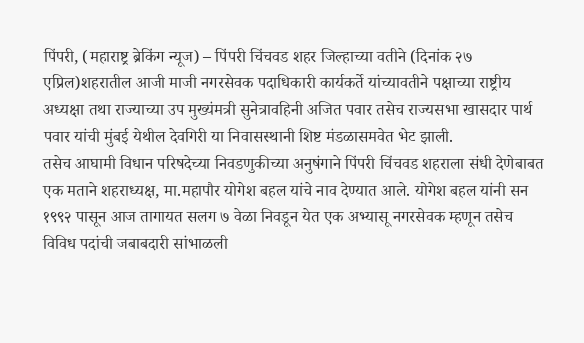पिंपरी, (महाराष्ट्र ब्रेकिंग न्यूज) – पिंपरी चिंचवड शहर जिल्हाच्या वतीने (दिनांक २७ एप्रिल)शहरातील आजी माजी नगरसेवक पदाधिकारी कार्यकर्ते यांच्यावतीने पक्षाच्या राष्ट्रीय अध्यक्षा तथा राज्याच्या उप मुख्यंमत्री सुनेत्रावहिनी अजित पवार तसेच राज्यसभा खासदार पार्थ पवार यांची मुंबई येथील देवगिरी या निवासस्थानी शिष्ट मंडळासमवेत भेट झाली.
तसेच आघामी विधान परिषदेच्या निवडणुकीच्या अनुषंगाने पिंपरी चिंचवड शहराला संधी देणेबाबत एक मताने शहराध्यक्ष, मा.महापौर योगेश बहल यांचे नाव देण्यात आले. योगेश बहल यांनी सन १९९२ पासून आज तागायत सलग ७ वेळा निवडून येत एक अभ्यासू नगरसेवक म्हणून तसेच विविध पदांची जबाबदारी सांभाळली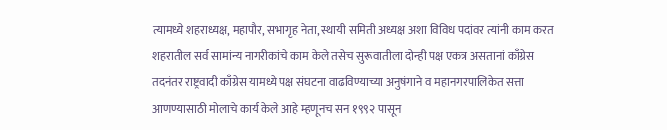त्यामध्ये शहराध्यक्ष, महापौर, सभागृह नेता, स्थायी समिती अध्यक्ष अशा विविध पदांवर त्यांनी काम करत शहरातील सर्व सामांन्य नागरीकांचे काम केले तसेच सुरूवातीला दोन्ही पक्ष एकत्र असतानां काँग्रेस तदनंतर राष्ट्रवादी काँग्रेस यामध्ये पक्ष संघटना वाढविण्याच्या अनुषंगाने व महानगरपालिकेत सत्ता आणण्यासाठी मोलाचे कार्य केले आहे म्हणूनच सन १९९२ पासून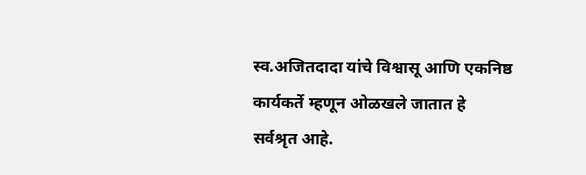स्व.अजितदादा यांचे विश्वासू आणि एकनिष्ठ कार्यकर्ते म्हणून ओळखले जातात हे सर्वश्रृत आहे.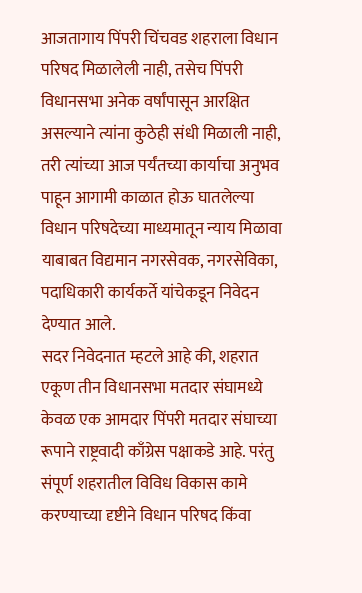आजतागाय पिंपरी चिंचवड शहराला विधान परिषद मिळालेली नाही, तसेच पिंपरी विधानसभा अनेक वर्षांपासून आरक्षित असल्याने त्यांना कुठेही संधी मिळाली नाही, तरी त्यांच्या आज पर्यंतच्या कार्याचा अनुभव पाहून आगामी काळात होऊ घातलेल्या विधान परिषदेच्या माध्यमातून न्याय मिळावा याबाबत विद्यमान नगरसेवक, नगरसेविका, पदाधिकारी कार्यकर्ते यांचेकडून निवेदन देण्यात आले.
सदर निवेदनात म्हटले आहे की, शहरात एकूण तीन विधानसभा मतदार संघामध्ये केवळ एक आमदार पिंपरी मतदार संघाच्या रूपाने राष्ट्रवादी काँग्रेस पक्षाकडे आहे. परंतु संपूर्ण शहरातील विविध विकास कामे करण्याच्या दृष्टीने विधान परिषद किंवा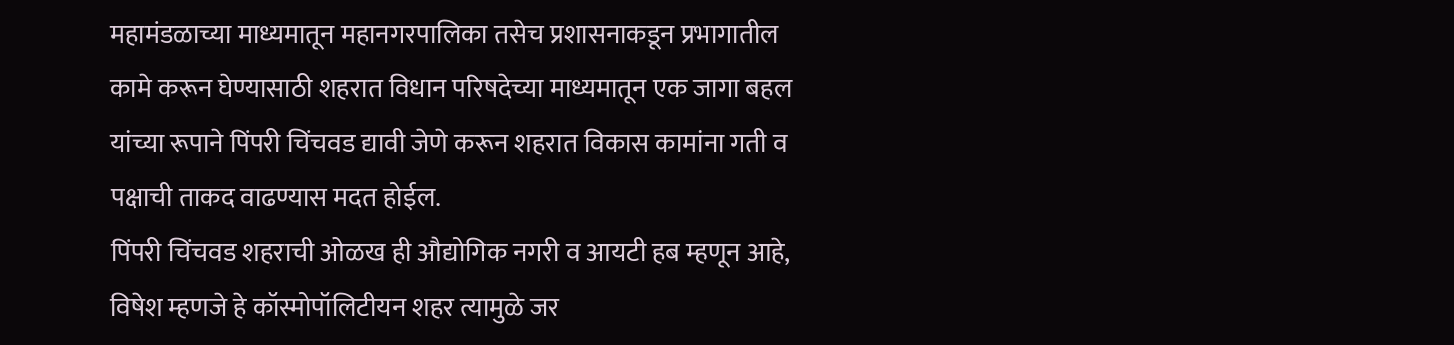महामंडळाच्या माध्यमातून महानगरपालिका तसेच प्रशासनाकडून प्रभागातील कामे करून घेण्यासाठी शहरात विधान परिषदेच्या माध्यमातून एक जागा बहल यांच्या रूपाने पिंपरी चिंचवड द्यावी जेणे करून शहरात विकास कामांना गती व पक्षाची ताकद वाढण्यास मदत होईल.
पिंपरी चिंचवड शहराची ओळख ही औद्योगिक नगरी व आयटी हब म्हणून आहे, विषेश म्हणजे हे कॉस्मोपॉलिटीयन शहर त्यामुळे जर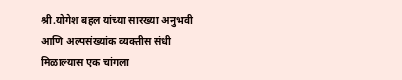श्री.योगेश बहल यांच्या सारख्या अनुभवी आणि अल्पसंख्यांक व्यक्तीस संधी मिळाल्यास एक चांगला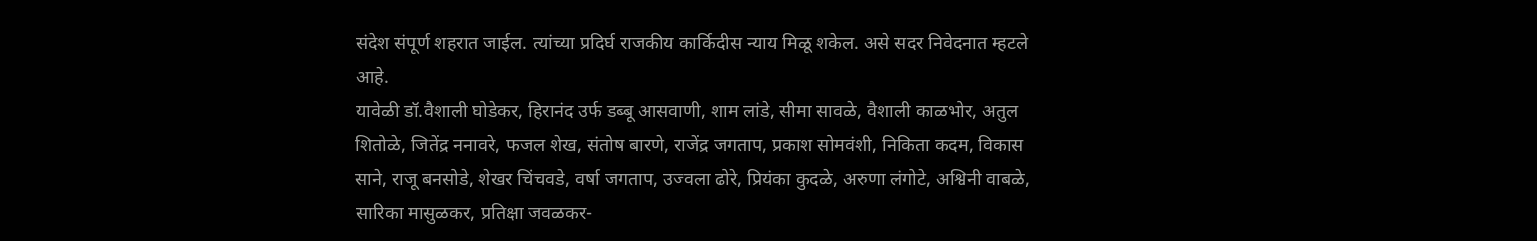संदेश संपूर्ण शहरात जाईल. त्यांच्या प्रदिर्घ राजकीय कार्किदीस न्याय मिळू शकेल. असे सदर निवेदनात म्हटले आहे.
यावेळी डॉ.वैशाली घोडेकर, हिरानंद उर्फ डब्बू आसवाणी, शाम लांडे, सीमा सावळे, वैशाली काळभोर, अतुल शितोळे, जितेंद्र ननावरे, फजल शेख, संतोष बारणे, राजेंद्र जगताप, प्रकाश सोमवंशी, निकिता कदम, विकास साने, राजू बनसोडे, शेखर चिंचवडे, वर्षा जगताप, उज्वला ढोरे, प्रियंका कुदळे, अरुणा लंगोटे, अश्विनी वाबळे, सारिका मासुळकर, प्रतिक्षा जवळकर-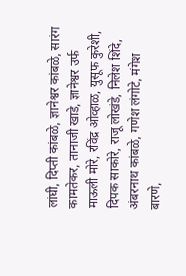लांघी, दिप्ती कांबळे, ज्ञानेश्वर कांबळे, सारंग कामतेकर, तानाजी खाडे, ज्ञानेश्वर उर्फ माऊली मोरे, रविंद्र ओव्हाळ, युसूफ कुरेशी, दिपक साकोरे, राजू लोखंडे, निलेश शिंदे, अंबरनाथ कांबळे, गणेश लंगोटे, मंगेश बारणे,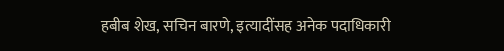हबीब शेख, सचिन बारणे, इत्यादींसह अनेक पदाधिकारी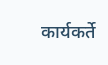कार्यकर्ते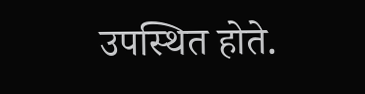उपस्थित होते.